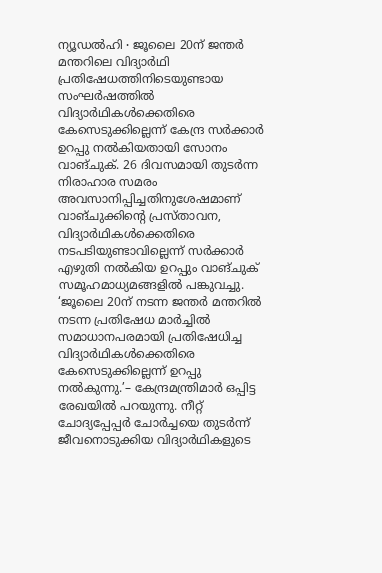ന്യൂഡൽഹി ∙ ജൂലൈ 20ന് ജന്തർ മന്തറിലെ വിദ്യാർഥി പ്രതിഷേധത്തിനിടെയുണ്ടായ സംഘർഷത്തിൽ വിദ്യാർഥികൾക്കെതിരെ കേസെടുക്കില്ലെന്ന് കേന്ദ്ര സർക്കാർ ഉറപ്പു നൽകിയതായി സോനം വാങ്ചുക്. 26 ദിവസമായി തുടർന്ന നിരാഹാര സമരം അവസാനിപ്പിച്ചതിനുശേഷമാണ് വാങ്ചുക്കിന്റെ പ്രസ്താവന, വിദ്യാർഥികൾക്കെതിരെ നടപടിയുണ്ടാവില്ലെന്ന് സർക്കാർ എഴുതി നൽകിയ ഉറപ്പും വാങ്ചുക് സമൂഹമാധ്യമങ്ങളിൽ പങ്കുവച്ചു. ‘ജൂലൈ 20ന് നടന്ന ജന്തർ മന്തറിൽ നടന്ന പ്രതിഷേധ മാർച്ചിൽ സമാധാനപരമായി പ്രതിഷേധിച്ച വിദ്യാർഥികൾക്കെതിരെ കേസെടുക്കില്ലെന്ന് ഉറപ്പു നൽകുന്നു.’– കേന്ദ്രമന്ത്രിമാർ ഒപ്പിട്ട രേഖയിൽ പറയുന്നു. നീറ്റ് ചോദ്യപ്പേപ്പർ ചോർച്ചയെ തുടർന്ന് ജീവനൊടുക്കിയ വിദ്യാർഥികളുടെ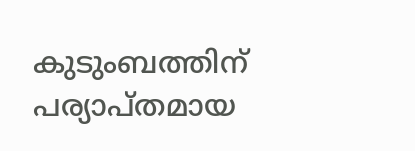കുടുംബത്തിന് പര്യാപ്തമായ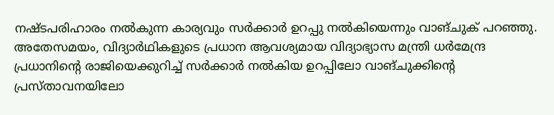നഷ്ടപരിഹാരം നൽകുന്ന കാര്യവും സർക്കാർ ഉറപ്പു നൽകിയെന്നും വാങ്ചുക് പറഞ്ഞു. അതേസമയം, വിദ്യാർഥികളുടെ പ്രധാന ആവശ്യമായ വിദ്യാഭ്യാസ മന്ത്രി ധർമേന്ദ്ര പ്രധാനിന്റെ രാജിയെക്കുറിച്ച് സർക്കാർ നൽകിയ ഉറപ്പിലോ വാങ്ചുക്കിന്റെ പ്രസ്താവനയിലോ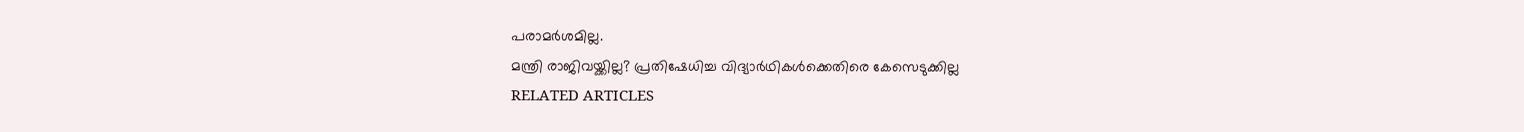പരാമർശമില്ല.
മന്ത്രി രാജിവയ്ക്കില്ല? പ്രതിഷേധിച്ച വിദ്യാർഥികൾക്കെതിരെ കേസെടുക്കില്ല
RELATED ARTICLES